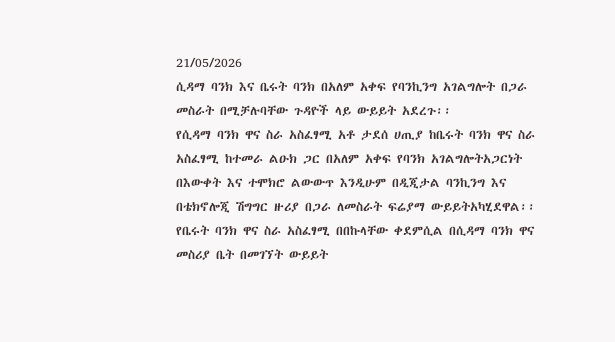21/05/2026
ሲዳማ ባንክ እና ቤሩት ባንክ በአለም አቀፍ የባንኪንግ አገልግሎት በጋራ መስራት በሚቻሉባቸው ጉዳዮች ላይ ውይይት አደረጉ፡፡
የሲዳማ ባንክ ዋና ስራ አስፈፃሚ አቶ ታደሰ ሀጢያ ከቤሩት ባንክ ዋና ስራ አስፈፃሚ ከተመራ ልዑክ ጋር በአለም አቀፍ የባንክ አገልግሎትአጋርነት በእውቀት እና ተሞክሮ ልውውጥ እንዲሁም በዲጂታል ባንኪንግ እና በቴክኖሎጂ ሽግግር ዙሪያ በጋራ ለመስራት ፍሬያማ ውይይትአካሂደዋል፡፡
የቤሩት ባንክ ዋና ስራ አስፈፃሚ በበኩላቸው ቀደምሲል በሲዳማ ባንክ ዋና መስሪያ ቤት በመገኘት ውይይት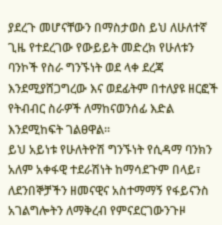ያደረጉ መሆናቸውን በማስታወስ ይህ ለሁለተኛ ጊዜ የተደረገው የውይይት መድረክ የሁለቱን ባንኮች የስራ ግንኙነት ወደ ላቀ ደረጃ እንደሚያሸጋግረው እና ወደፊትም በተለያዩ ዘርፎች የትብብር ስራዎች ለማከናወንሰፊ እድል እንደሚከፍት ገልፀዋል፡፡
ይህ አይነቱ የሁለትዮሽ ግንኙነት የሲዳማ ባንክን አለም አቀፋዊ ተደራሽነት ከማሳደጉም በላይ፣ ለደንበኞቻችን ዘመናዊና አስተማማኝ የፋይናንስ አገልግሎትን ለማቅረብ የምናደርገውንጉዞ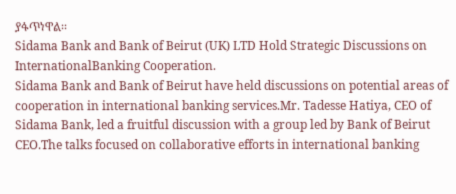ያፋጥነዋል፡፡
Sidama Bank and Bank of Beirut (UK) LTD Hold Strategic Discussions on InternationalBanking Cooperation.
Sidama Bank and Bank of Beirut have held discussions on potential areas of cooperation in international banking services.Mr. Tadesse Hatiya, CEO of Sidama Bank, led a fruitful discussion with a group led by Bank of Beirut CEO.The talks focused on collaborative efforts in international banking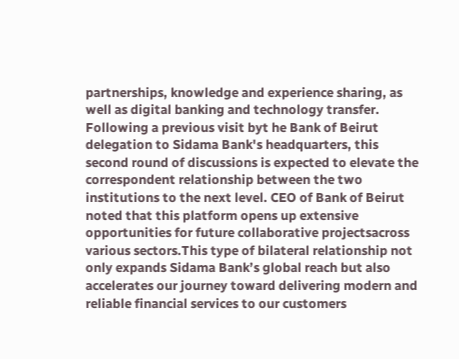partnerships, knowledge and experience sharing, as well as digital banking and technology transfer.
Following a previous visit byt he Bank of Beirut delegation to Sidama Bank's headquarters, this second round of discussions is expected to elevate the correspondent relationship between the two institutions to the next level. CEO of Bank of Beirut noted that this platform opens up extensive opportunities for future collaborative projectsacross various sectors.This type of bilateral relationship not only expands Sidama Bank’s global reach but also accelerates our journey toward delivering modern and reliable financial services to our customers